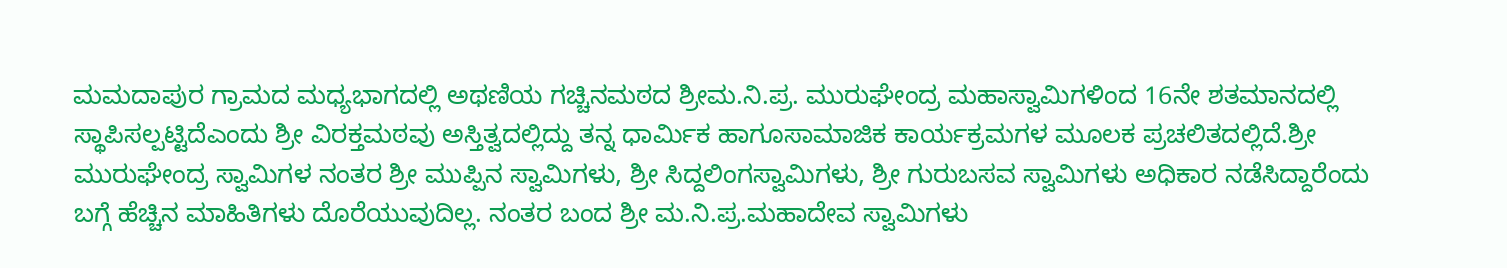ಮಮದಾಪುರ ಗ್ರಾಮದ ಮಧ್ಯಭಾಗದಲ್ಲಿ ಅಥಣಿಯ ಗಚ್ಚಿನಮಠದ ಶ್ರೀಮ.ನಿ.ಪ್ರ. ಮುರುಘೇಂದ್ರ ಮಹಾಸ್ವಾಮಿಗಳಿಂದ 16ನೇ ಶತಮಾನದಲ್ಲಿ ಸ್ಥಾಪಿಸಲ್ಪಟ್ಟಿದೆಎಂದು ಶ್ರೀ ವಿರಕ್ತಮಠವು ಅಸ್ತಿತ್ವದಲ್ಲಿದ್ದು ತನ್ನ ಧಾರ್ಮಿಕ ಹಾಗೂಸಾಮಾಜಿಕ ಕಾರ್ಯಕ್ರಮಗಳ ಮೂಲಕ ಪ್ರಚಲಿತದಲ್ಲಿದೆ.ಶ್ರೀ ಮುರುಘೇಂದ್ರ ಸ್ವಾಮಿಗಳ ನಂತರ ಶ್ರೀ ಮುಪ್ಪಿನ ಸ್ವಾಮಿಗಳು, ಶ್ರೀ ಸಿದ್ದಲಿಂಗಸ್ವಾಮಿಗಳು, ಶ್ರೀ ಗುರುಬಸವ ಸ್ವಾಮಿಗಳು ಅಧಿಕಾರ ನಡೆಸಿದ್ದಾರೆಂದು ಬಗ್ಗೆ ಹೆಚ್ಚಿನ ಮಾಹಿತಿಗಳು ದೊರೆಯುವುದಿಲ್ಲ. ನಂತರ ಬಂದ ಶ್ರೀ ಮ.ನಿ.ಪ್ರ.ಮಹಾದೇವ ಸ್ವಾಮಿಗಳು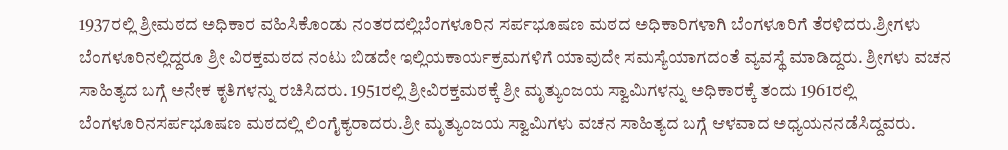1937ರಲ್ಲಿ ಶ್ರೀಮಠದ ಅಧಿಕಾರ ವಹಿಸಿಕೊಂಡು ನಂತರದಲ್ಲಿಬೆಂಗಳೂರಿನ ಸರ್ಪಭೂಷಣ ಮಠದ ಅಧಿಕಾರಿಗಳಾಗಿ ಬೆಂಗಳೂರಿಗೆ ತೆರಳಿದರು.ಶ್ರೀಗಳು ಬೆಂಗಳೂರಿನಲ್ಲಿದ್ದರೂ ಶ್ರೀ ವಿರಕ್ತಮಠದ ನಂಟು ಬಿಡದೇ ಇಲ್ಲಿಯಕಾರ್ಯಕ್ರಮಗಳಿಗೆ ಯಾವುದೇ ಸಮಸ್ಯೆಯಾಗದಂತೆ ವ್ಯವಸ್ಥೆ ಮಾಡಿದ್ದರು. ಶ್ರೀಗಳು ವಚನ ಸಾಹಿತ್ಯದ ಬಗ್ಗೆ ಅನೇಕ ಕೃತಿಗಳನ್ನು ರಚಿಸಿದರು. 1951ರಲ್ಲಿ ಶ್ರೀವಿರಕ್ತಮಠಕ್ಕೆ ಶ್ರೀ ಮೃತ್ಯುಂಜಯ ಸ್ವಾಮಿಗಳನ್ನು ಅಧಿಕಾರಕ್ಕೆ ತಂದು 1961ರಲ್ಲಿ ಬೆಂಗಳೂರಿನಸರ್ಪಭೂಷಣ ಮಠದಲ್ಲಿ ಲಿಂಗೈಕ್ಯರಾದರು.ಶ್ರೀ ಮೃತ್ಯುಂಜಯ ಸ್ವಾಮಿಗಳು ವಚನ ಸಾಹಿತ್ಯದ ಬಗ್ಗೆ ಆಳವಾದ ಅಧ್ಯಯನನಡೆಸಿದ್ದವರು.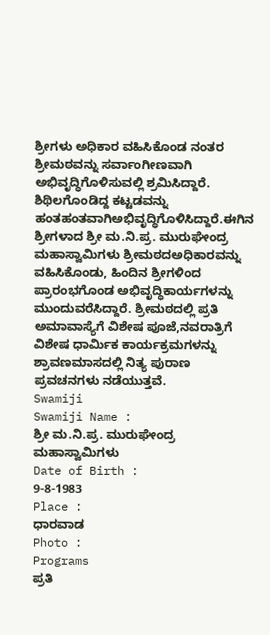ಶ್ರೀಗಳು ಅಧಿಕಾರ ವಹಿಸಿಕೊಂಡ ನಂತರ ಶ್ರೀಮಠವನ್ನು ಸರ್ವಾಂಗೀಣವಾಗಿ ಅಭಿವೃದ್ಧಿಗೊಳಿಸುವಲ್ಲಿ ಶ್ರಮಿಸಿದ್ದಾರೆ. ಶಿಥಿಲಗೊಂಡಿದ್ದ ಕಟ್ಟಡವನ್ನು ಹಂತಹಂತವಾಗಿಅಭಿವೃದ್ಧಿಗೊಳಿಸಿದ್ದಾರೆ.ಈಗಿನ ಶ್ರೀಗಳಾದ ಶ್ರೀ ಮ.ನಿ.ಪ್ರ. ಮುರುಘೇಂದ್ರ ಮಹಾಸ್ವಾಮಿಗಳು ಶ್ರೀಮಠದಅಧಿಕಾರವನ್ನು ವಹಿಸಿಕೊಂಡು, ಹಿಂದಿನ ಶ್ರೀಗಳಿಂದ ಪ್ರಾರಂಭಗೊಂಡ ಅಭಿವೃದ್ಧಿಕಾರ್ಯಗಳನ್ನು ಮುಂದುವರೆಸಿದ್ದಾರೆ. ಶ್ರೀಮಠದಲ್ಲಿ ಪ್ರತಿ ಅಮಾವಾಸ್ಯೆಗೆ ವಿಶೇಷ ಪೂಜೆ,ನವರಾತ್ರಿಗೆ ವಿಶೇಷ ಧಾರ್ಮಿಕ ಕಾರ್ಯಕ್ರಮಗಳನ್ನು ಶ್ರಾವಣಮಾಸದಲ್ಲಿ ನಿತ್ಯ ಪುರಾಣ ಪ್ರವಚನಗಳು ನಡೆಯುತ್ತವೆ.
Swamiji
Swamiji Name :
ಶ್ರೀ ಮ.ನಿ.ಪ್ರ. ಮುರುಘೇಂದ್ರ ಮಹಾಸ್ವಾಮಿಗಳು
Date of Birth :
9-8-1983
Place :
ಧಾರವಾಡ
Photo :
Programs
ಪ್ರತಿ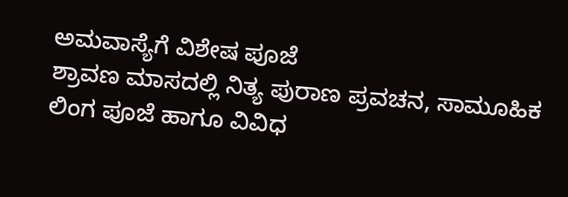ಅಮವಾಸ್ಯೆಗೆ ವಿಶೇಷ ಪೂಜೆ
ಶ್ರಾವಣ ಮಾಸದಲ್ಲಿ ನಿತ್ಯ ಪುರಾಣ ಪ್ರವಚನ, ಸಾಮೂಹಿಕ ಲಿಂಗ ಪೂಜೆ ಹಾಗೂ ವಿವಿಧ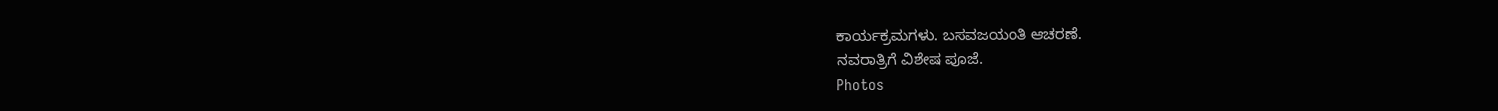ಕಾರ್ಯಕ್ರಮಗಳು. ಬಸವಜಯಂತಿ ಆಚರಣೆ.
ನವರಾತ್ರಿಗೆ ವಿಶೇಷ ಪೂಜೆ.
Photos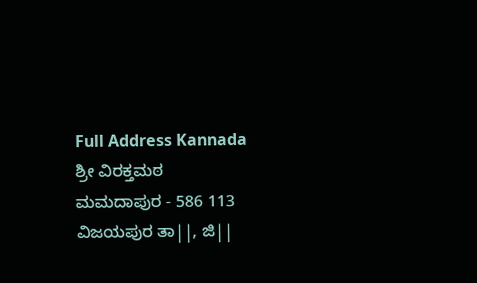Full Address Kannada
ಶ್ರೀ ವಿರಕ್ತಮಠ
ಮಮದಾಪುರ - 586 113
ವಿಜಯಪುರ ತಾ||, ಜಿ||